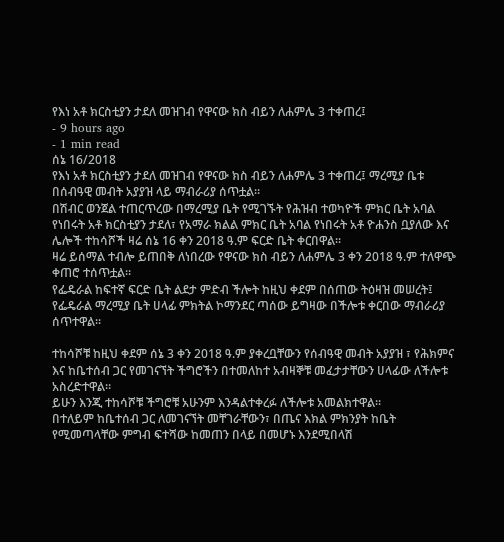የእነ አቶ ክርስቲያን ታደለ መዝገብ የዋናው ክስ ብይን ለሐምሌ 3 ተቀጠረ፤
- 9 hours ago
- 1 min read
ሰኔ 16/2018
የእነ አቶ ክርስቲያን ታደለ መዝገብ የዋናው ክስ ብይን ለሐምሌ 3 ተቀጠረ፤ ማረሚያ ቤቱ በሰብዓዊ መብት አያያዝ ላይ ማብራሪያ ሰጥቷል።
በሽብር ወንጀል ተጠርጥረው በማረሚያ ቤት የሚገኙት የሕዝብ ተወካዮች ምክር ቤት አባል የነበሩት አቶ ክርስቲያን ታደለ፣ የአማራ ክልል ምክር ቤት አባል የነበሩት አቶ ዮሐንስ ቧያለው እና ሌሎች ተከሳሾች ዛሬ ሰኔ 16 ቀን 2018 ዓ.ም ፍርድ ቤት ቀርበዋል፡፡
ዛሬ ይሰማል ተብሎ ይጠበቅ ለነበረው የዋናው ክስ ብይን ለሐምሌ 3 ቀን 2018 ዓ.ም ተለዋጭ ቀጠሮ ተሰጥቷል።
የፌዴራል ከፍተኛ ፍርድ ቤት ልደታ ምድብ ችሎት ከዚህ ቀደም በሰጠው ትዕዛዝ መሠረት፤ የፌዴራል ማረሚያ ቤት ሀላፊ ምክትል ኮማንደር ጣሰው ይግዛው በችሎቱ ቀርበው ማብራሪያ ሰጥተዋል።

ተከሳሾቹ ከዚህ ቀደም ሰኔ 3 ቀን 2018 ዓ.ም ያቀረቧቸውን የሰብዓዊ መብት አያያዝ ፣ የሕክምና እና ከቤተሰብ ጋር የመገናኘት ችግሮችን በተመለከተ አብዛኞቹ መፈታታቸውን ሀላፊው ለችሎቱ አስረድተዋል።
ይሁን እንጂ ተከሳሾቹ ችግሮቹ አሁንም እንዳልተቀረፉ ለችሎቱ አመልክተዋል።
በተለይም ከቤተሰብ ጋር ለመገናኘት መቸገራቸውን፣ በጤና እክል ምክንያት ከቤት የሚመጣላቸው ምግብ ፍተሻው ከመጠን በላይ በመሆኑ እንደሚበላሽ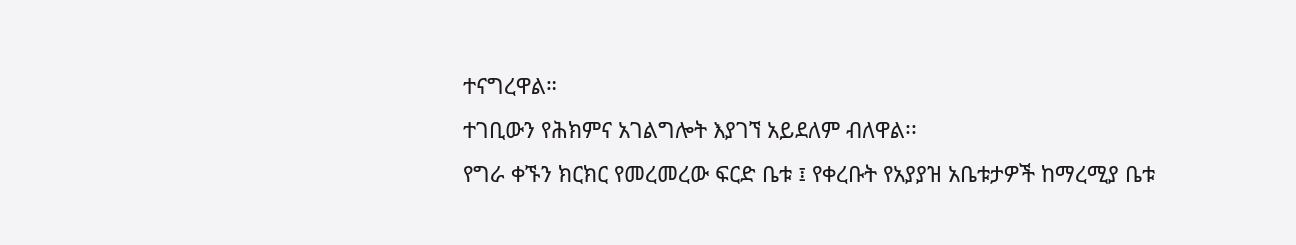ተናግረዋል።
ተገቢውን የሕክምና አገልግሎት እያገኘ አይደለም ብለዋል፡፡
የግራ ቀኙን ክርክር የመረመረው ፍርድ ቤቱ ፤ የቀረቡት የአያያዝ አቤቱታዎች ከማረሚያ ቤቱ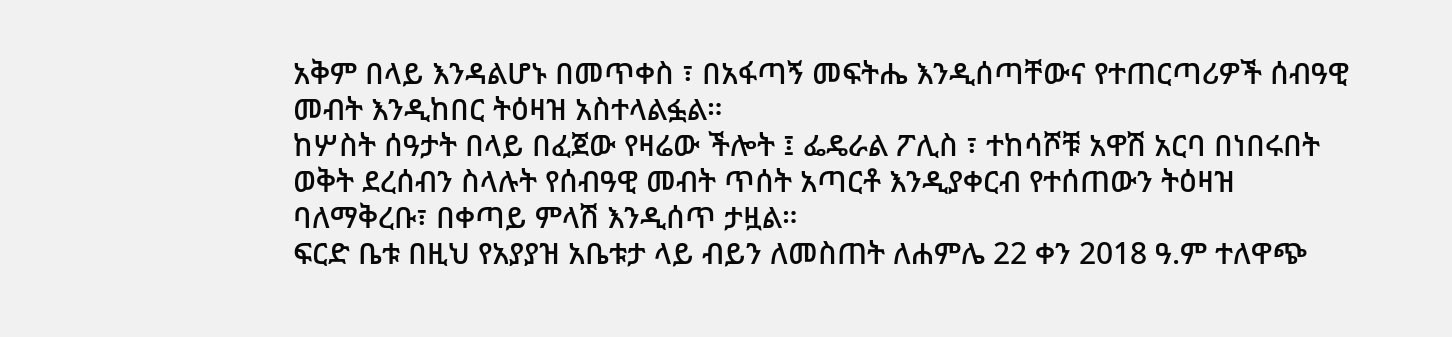አቅም በላይ እንዳልሆኑ በመጥቀስ ፣ በአፋጣኝ መፍትሔ እንዲሰጣቸውና የተጠርጣሪዎች ሰብዓዊ መብት እንዲከበር ትዕዛዝ አስተላልፏል።
ከሦስት ሰዓታት በላይ በፈጀው የዛሬው ችሎት ፤ ፌዴራል ፖሊስ ፣ ተከሳሾቹ አዋሽ አርባ በነበሩበት ወቅት ደረሰብን ስላሉት የሰብዓዊ መብት ጥሰት አጣርቶ እንዲያቀርብ የተሰጠውን ትዕዛዝ ባለማቅረቡ፣ በቀጣይ ምላሽ እንዲሰጥ ታዟል።
ፍርድ ቤቱ በዚህ የአያያዝ አቤቱታ ላይ ብይን ለመስጠት ለሐምሌ 22 ቀን 2018 ዓ.ም ተለዋጭ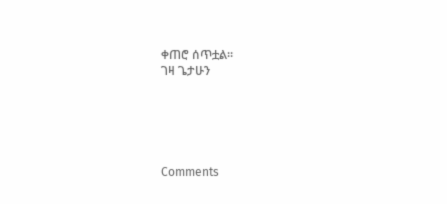ቀጠሮ ሰጥቷል።
ገዛ ጌታሁን





Comments